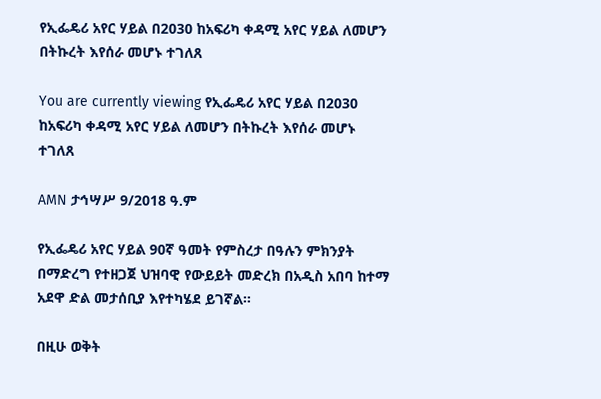የኢፌዴሪ አየር ሃይል በ2030 ከአፍሪካ ቀዳሚ አየር ሃይል ለመሆን በትኩረት እየሰራ መሆኑ ተገለጸ

You are currently viewing የኢፌዴሪ አየር ሃይል በ2030 ከአፍሪካ ቀዳሚ አየር ሃይል ለመሆን በትኩረት እየሰራ መሆኑ ተገለጸ

AMN ታኅሣሥ 9/2018 ዓ.ም

የኢፌዴሪ አየር ሃይል 90ኛ ዓመት የምስረታ በዓሉን ምክንያት በማድረግ የተዘጋጀ ህዝባዊ የውይይት መድረክ በአዲስ አበባ ከተማ አደዋ ድል መታሰቢያ እየተካሄደ ይገኛል።

በዚሁ ወቅት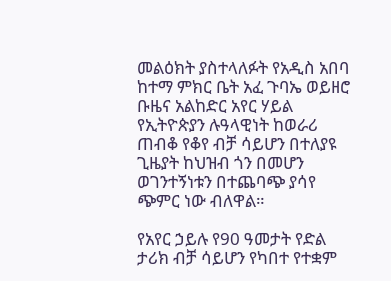መልዕክት ያስተላለፉት የአዲስ አበባ ከተማ ምክር ቤት አፈ ጉባኤ ወይዘሮ ቡዜና አልከድር አየር ሃይል የኢትዮጵያን ሉዓላዊነት ከወራሪ ጠብቆ የቆየ ብቻ ሳይሆን በተለያዩ ጊዜያት ከህዝብ ጎን በመሆን ወገንተኝነቱን በተጨባጭ ያሳየ ጭምር ነው ብለዋል።

የአየር ኃይሉ የ90 ዓመታት የድል ታሪክ ብቻ ሳይሆን የካበተ የተቋም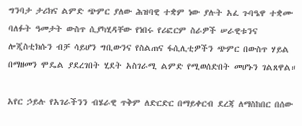ግንባታ ታሪክና ልምድ ጭምር ያለው ሕዝባዊ ተቋም ነው ያሉት አፈ ጉባዔዋ ተቋሙ ባለፉት ዓመታት ውስጥ ሲያካሂዳቸው የነበሩ የሪፎርም ስራዎች ሠራዊቱንና ሎጂስቲክሱን ብቻ ሳይሆን ግቢውንና የስልጠና ፋሲሊቲዎችን ጭምር በውስጥ ሃይል በማዘመን ሞዴል ያደረገበት ሂደት አስገራሚ ልምድ የሚወሰድበት መሆኑን ገልጸዋል።

አየር ኃይሉ የአገራችንን ብሄራዊ ጥቅም ለድርድር በማይቀርብ ደረጃ ለማስከበር በሰው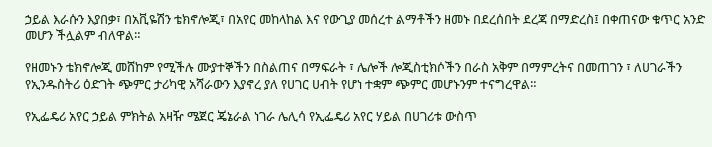ኃይል እራሱን እያበቃ፣ በአቪዬሽን ቴክኖሎጂ፣ በአየር መከላከል እና የውጊያ መሰረተ ልማቶችን ዘመኑ በደረሰበት ደረጃ በማድረስ፤ በቀጠናው ቁጥር አንድ መሆን ችሏልም ብለዋል።

የዘመኑን ቴክኖሎጂ መሸከም የሚችሉ ሙያተኞችን በስልጠና በማፍራት ፣ ሌሎች ሎጂስቲክሶችን በራስ አቅም በማምረትና በመጠገን ፣ ለሀገራችን የኢንዱስትሪ ዕድገት ጭምር ታሪካዊ አሻራውን እያኖረ ያለ የሀገር ሀብት የሆነ ተቋም ጭምር መሆኑንም ተናግረዋል።

የኢፌዴሪ አየር ኃይል ምክትል አዛዥ ሜጀር ጄኔራል ነገራ ሌሊሳ የኢፌዴሪ አየር ሃይል በሀገሪቱ ውስጥ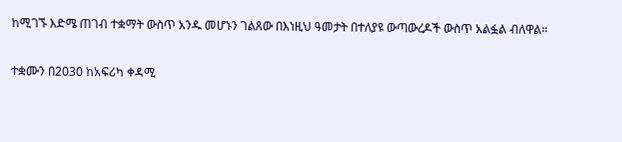ከሚገኙ እድሜ ጠገብ ተቋማት ውስጥ አንዱ መሆኑን ገልጸው በእነዚህ ዓመታት በተለያዩ ውጣውረዶች ውስጥ አልፏል ብለዋል።

ተቋሙን በ2030 ከአፍሪካ ቀዳሚ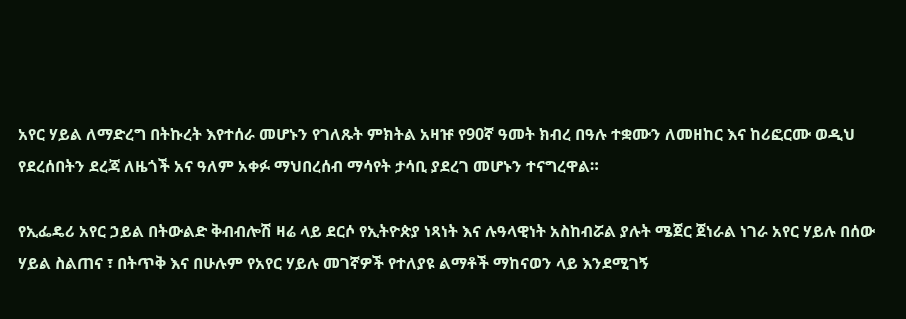አየር ሃይል ለማድረግ በትኩረት እየተሰራ መሆኑን የገለጹት ምክትል አዛዡ የ90ኛ ዓመት ክብረ በዓሉ ተቋሙን ለመዘከር እና ከሪፎርሙ ወዲህ የደረሰበትን ደረጃ ለዜጎች አና ዓለም አቀፉ ማህበረሰብ ማሳየት ታሳቢ ያደረገ መሆኑን ተናግረዋል።

የኢፌዴሪ አየር ኃይል በትውልድ ቅብብሎሽ ዛሬ ላይ ደርሶ የኢትዮጵያ ነጻነት እና ሉዓላዊነት አስከብሯል ያሉት ሜጀር ጀነራል ነገራ አየር ሃይሉ በሰው ሃይል ስልጠና ፣ በትጥቅ እና በሁሉም የአየር ሃይሉ መገኛዎች የተለያዩ ልማቶች ማከናወን ላይ እንደሚገኝ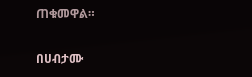ጠቁመዋል።

በሀብታሙ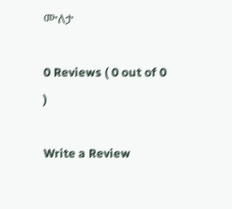ሙለታ

0 Reviews ( 0 out of 0 )

Write a Review